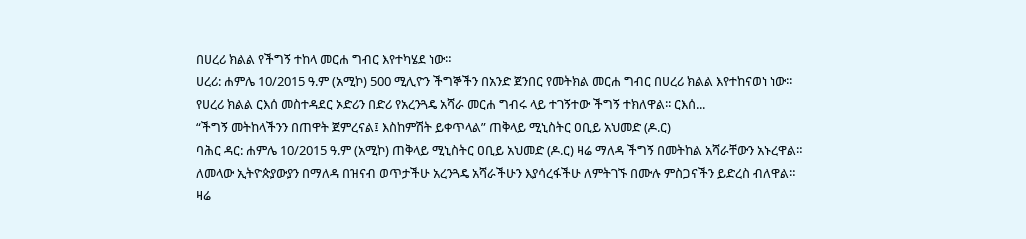በሀረሪ ክልል የችግኝ ተከላ መርሐ ግብር እየተካሄደ ነው።
ሀረሪ: ሐምሌ 10/2015 ዓ.ም (አሚኮ) 500 ሚሊዮን ችግኞችን በአንድ ጀንበር የመትክል መርሐ ግብር በሀረሪ ክልል እየተከናወነ ነው፡፡
የሀረሪ ክልል ርእሰ መስተዳደር ኦድሪን በድሪ የአረንጓዴ አሻራ መርሐ ግብሩ ላይ ተገኝተው ችግኝ ተክለዋል፡፡ ርእሰ...
“ችግኝ መትከላችንን በጠዋት ጀምረናል፤ እስከምሽት ይቀጥላል” ጠቅላይ ሚኒስትር ዐቢይ አህመድ (ዶ.ር)
ባሕር ዳር: ሐምሌ 10/2015 ዓ.ም (አሚኮ) ጠቅላይ ሚኒስትር ዐቢይ አህመድ (ዶ.ር) ዛሬ ማለዳ ችግኝ በመትከል አሻራቸውን አኑረዋል።
ለመላው ኢትዮጵያውያን በማለዳ በዝናብ ወጥታችሁ አረንጓዴ አሻራችሁን እያሳረፋችሁ ለምትገኙ በሙሉ ምስጋናችን ይድረስ ብለዋል።
ዛሬ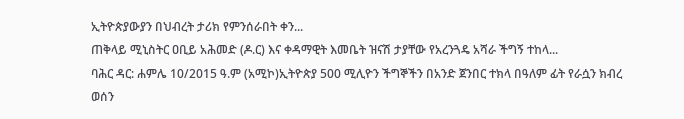ኢትዮጵያውያን በህብረት ታሪክ የምንሰራበት ቀን...
ጠቅላይ ሚኒስትር ዐቢይ አሕመድ (ዶ.ር) እና ቀዳማዊት እመቤት ዝናሽ ታያቸው የአረንጓዴ አሻራ ችግኝ ተከላ...
ባሕር ዳር: ሐምሌ 10/2015 ዓ.ም (አሚኮ)ኢትዮጵያ 500 ሚሊዮን ችግኞችን በአንድ ጀንበር ተክላ በዓለም ፊት የራሷን ክብረ ወሰን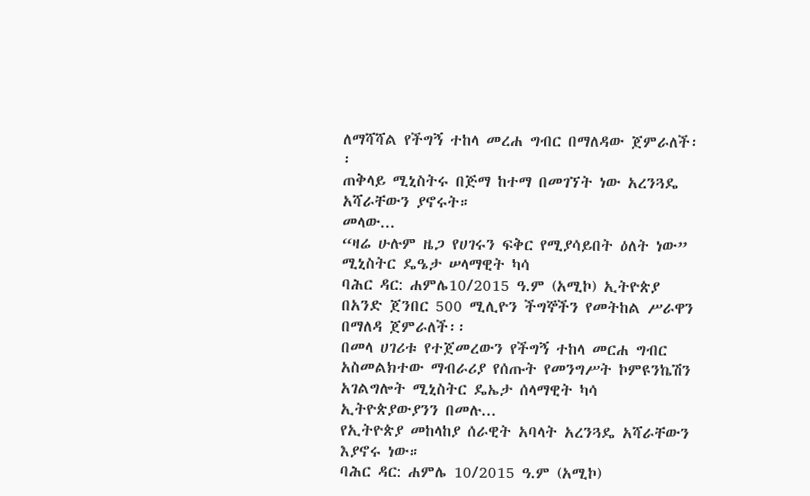ለማሻሻል የችግኝ ተከላ መረሐ ግብር በማለዳው ጀምራለች፡፡
ጠቅላይ ሚኒስትሩ በጅማ ከተማ በመገኘት ነው አረንጓዴ አሻራቸውን ያኖሩት።
መላው...
“ዛሬ ሁሉም ዜጋ የሀገሩን ፍቅር የሚያሳይበት ዕለት ነው” ሚኒስትር ዴዔታ ሠላማዊት ካሳ
ባሕር ዳር: ሐምሌ10/2015 ዓ.ም (አሚኮ) ኢትዮጵያ በአንድ ጀንበር 500 ሚሊዮን ችግኞችን የመትከል ሥራዋን በማለዳ ጀምራለች፡፡
በመላ ሀገሪቱ የተጀመረውን የችግኝ ተከላ መርሐ ግብር አስመልክተው ማብራሪያ የሰጡት የመንግሥት ኮምዩንኬሽን አገልግሎት ሚኒስትር ዴኤታ ሰላማዊት ካሳ ኢትዮጵያውያንን በመሉ...
የኢትዮጵያ መከላከያ ሰራዊት አባላት አረንጓዴ አሻራቸውን እያኖሩ ነው።
ባሕር ዳር: ሐምሌ 10/2015 ዓ.ም (አሚኮ)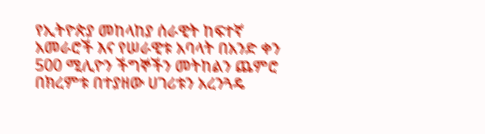የኢትዮጵያ መከላከያ ሰራዊት ከፍተኛ አመራሮች እና የሠራዊቱ አባላት በአንድ ቀን 500 ሚሊዮን ችግኞችን መትከልን ጨምሮ በክረምቱ በተያዘው ሀገሪቱን አረንጓዴ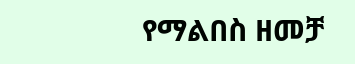የማልበስ ዘመቻ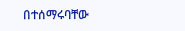በተሰማሩባቸው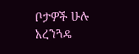ቦታዎች ሁሉ አረንጓዴ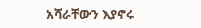አሻራቸውን እያኖሩ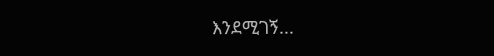እንደሚገኝ...